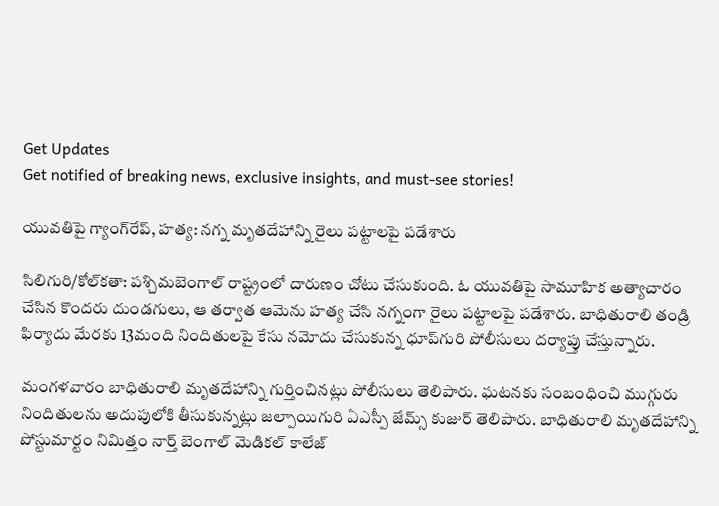Get Updates
Get notified of breaking news, exclusive insights, and must-see stories!

యువతిపై గ్యాంగ్‌రేప్, హత్య: నగ్న మృతదేహాన్ని రైలు పట్టాలపై పడేశారు

సిలిగురి/కోల్‌కతా: పశ్చిమబెంగాల్ రాష్ట్రంలో దారుణం చోటు చేసుకుంది. ఓ యువతిపై సామూహిక అత్యాచారం చేసిన కొందరు దుండగులు, ఆ తర్వాత ఆమెను హత్య చేసి నగ్నంగా రైలు పట్టాలపై పడేశారు. బాధితురాలి తండ్రి ఫిర్యాదు మేరకు 13మంది నిందితులపై కేసు నమోదు చేసుకున్న ధూప్‌గురి పోలీసులు దర్యాప్తు చేస్తున్నారు.

మంగళవారం బాధితురాలి మృతదేహాన్ని గుర్తించినట్లు పోలీసులు తెలిపారు. ఘటనకు సంబంధించి ముగ్గురు నిందితులను అదుపులోకి తీసుకున్నట్లు జల్పాయిగురి ఏఎస్పీ జేమ్స్ కుజుర్ తెలిపారు. బాధితురాలి మృతదేహాన్ని పోస్టుమార్టం నిమిత్తం నార్త్ బెంగాల్ మెడికల్ కాలేజ్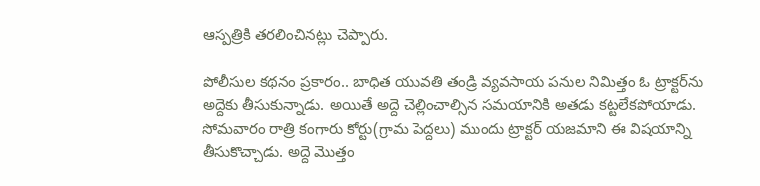ఆస్పత్రికి తరలించినట్లు చెప్పారు.

పోలీసుల కథనం ప్రకారం.. బాధిత యువతి తండ్రి వ్యవసాయ పనుల నిమిత్తం ఓ ట్రాక్టర్‌ను అద్దెకు తీసుకున్నాడు. అయితే అద్దె చెల్లించాల్సిన సమయానికి అతడు కట్టలేకపోయాడు. సోమవారం రాత్రి కంగారు కోర్టు(గ్రామ పెద్దలు) ముందు ట్రాక్టర్ యజమాని ఈ విషయాన్ని తీసుకొచ్చాడు. అద్దె మొత్తం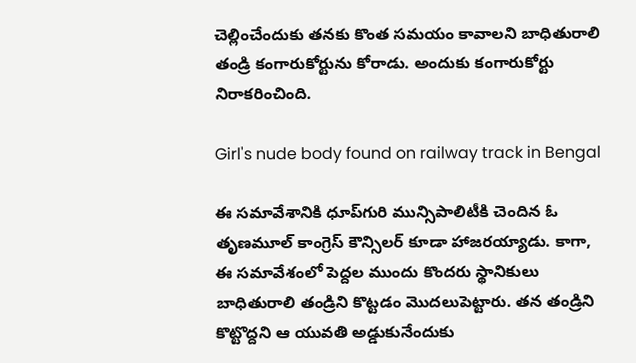చెల్లించేందుకు తనకు కొంత సమయం కావాలని బాధితురాలి తండ్రి కంగారుకోర్టును కోరాడు. అందుకు కంగారుకోర్టు నిరాకరించింది.

Girl's nude body found on railway track in Bengal

ఈ సమావేశానికి ధూప్‌గురి మున్సిపాలిటీకి చెందిన ఓ తృణమూల్ కాంగ్రెస్ కౌన్సిలర్ కూడా హాజరయ్యాడు. కాగా, ఈ సమావేశంలో పెద్దల ముందు కొందరు స్థానికులు బాధితురాలి తండ్రిని కొట్టడం మొదలుపెట్టారు. తన తండ్రిని కొట్టొద్దని ఆ యువతి అడ్డుకునేందుకు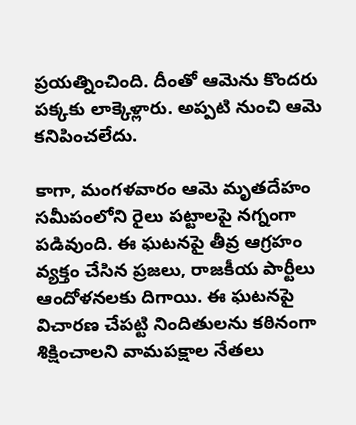ప్రయత్నించింది. దీంతో ఆమెను కొందరు పక్కకు లాక్కెళ్లారు. అప్పటి నుంచి ఆమె కనిపించలేదు.

కాగా, మంగళవారం ఆమె మృతదేహం సమీపంలోని రైలు పట్టాలపై నగ్నంగా పడివుంది. ఈ ఘటనపై తీవ్ర ఆగ్రహం వ్యక్తం చేసిన ప్రజలు, రాజకీయ పార్టీలు ఆందోళనలకు దిగాయి. ఈ ఘటనపై విచారణ చేపట్టి నిందితులను కఠినంగా శిక్షించాలని వామపక్షాల నేతలు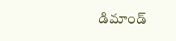డిమాండ్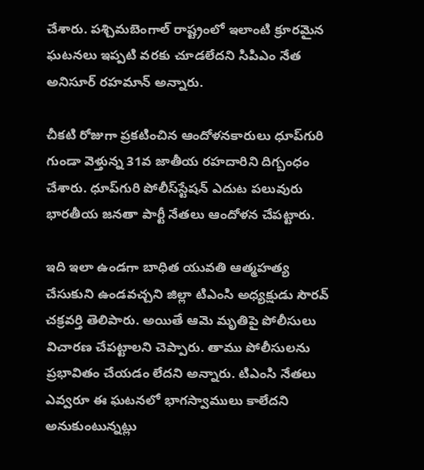చేశారు. పశ్చిమబెంగాల్ రాష్ట్రంలో ఇలాంటి క్రూరమైన ఘటనలు ఇప్పటి వరకు చూడలేదని సిపిఎం నేత అనిసూర్ రహమాన్ అన్నారు.

చీకటి రోజుగా ప్రకటించిన ఆందోళనకారులు ధూప్‌గురి గుండా వెళ్తున్న 31వ జాతీయ రహదారిని దిగ్బంధం చేశారు. ధూప్‌గురి పోలీస్‌స్టేషన్ ఎదుట పలువురు భారతీయ జనతా పార్టీ నేతలు ఆందోళన చేపట్టారు.

ఇది ఇలా ఉండగా బాధిత యువతి ఆత్మహత్య చేసుకుని ఉండవచ్చని జిల్లా టిఎంసి అధ్యక్షుడు సౌరవ్ చక్రవర్తి తెలిపారు. అయితే ఆమె మృతిపై పోలీసులు విచారణ చేపట్టాలని చెప్పారు. తాము పోలీసులను ప్రభావితం చేయడం లేదని అన్నారు. టిఎంసి నేతలు ఎవ్వరూ ఈ ఘటనలో భాగస్వాములు కాలేదని అనుకుంటున్నట్లు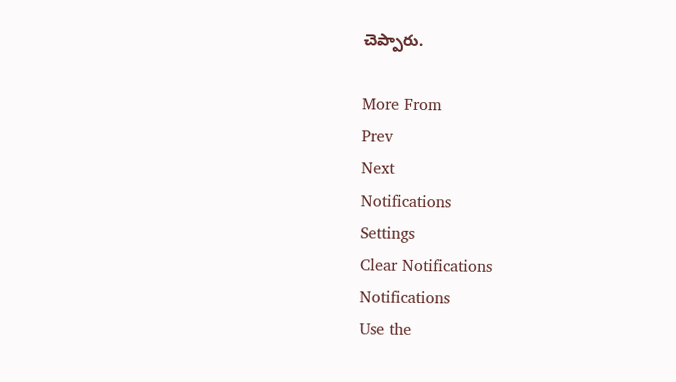చెప్పారు.

More From
Prev
Next
Notifications
Settings
Clear Notifications
Notifications
Use the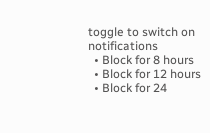toggle to switch on notifications
  • Block for 8 hours
  • Block for 12 hours
  • Block for 24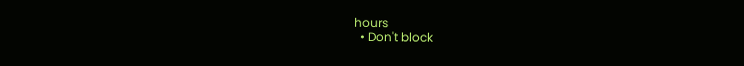hours
  • Don't block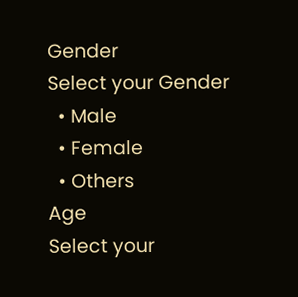Gender
Select your Gender
  • Male
  • Female
  • Others
Age
Select your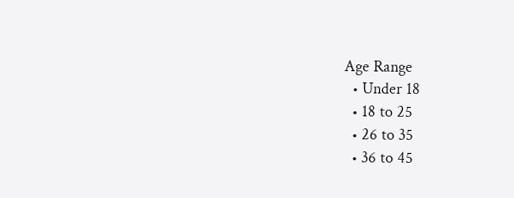Age Range
  • Under 18
  • 18 to 25
  • 26 to 35
  • 36 to 45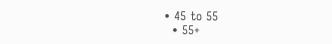• 45 to 55
  • 55+